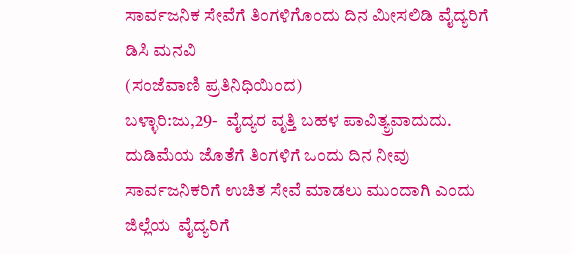ಸಾರ್ವಜನಿಕ ಸೇವೆಗೆ ತಿಂಗಳಿಗೊಂದು ದಿನ ಮೀಸಲಿಡಿ ವೈದ್ಯರಿಗೆ ಡಿಸಿ ಮನವಿ
(ಸಂಜೆವಾಣಿ ಪ್ರತಿನಿಧಿಯಿಂದ)
ಬಳ್ಳಾರಿ:ಜು,29-  ವೈದ್ಯರ ವೃತ್ತಿ ಬಹಳ ಪಾವಿತ್ಯ್ರವಾದುದು. ದುಡಿಮೆಯ ಜೊತೆಗೆ ತಿಂಗಳಿಗೆ ಒಂದು ದಿನ ನೀವು ಸಾರ್ವಜನಿಕರಿಗೆ ಉಚಿತ ಸೇವೆ ಮಾಡಲು ಮುಂದಾಗಿ ಎಂದು ಜಿಲ್ಲೆಯ  ವೈದ್ಯರಿಗೆ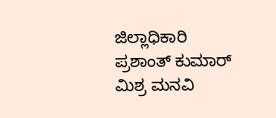ಜಿಲ್ಲಾಧಿಕಾರಿ  ಪ್ರಶಾಂತ್ ಕುಮಾರ್ ಮಿಶ್ರ ಮನವಿ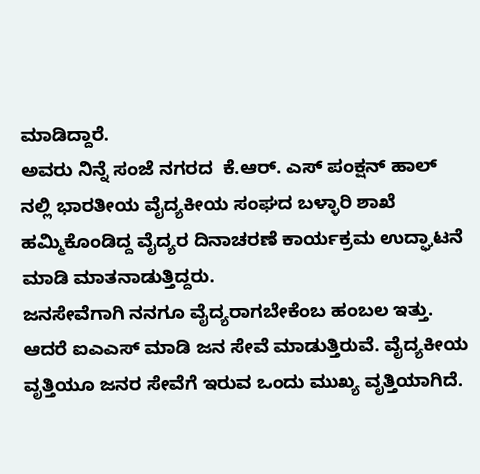ಮಾಡಿದ್ದಾರೆ.
ಅವರು ನಿನ್ನೆ ಸಂಜೆ ನಗರದ  ಕೆ.ಆರ್. ಎಸ್ ಪಂಕ್ಷನ್ ಹಾಲ್ ನಲ್ಲಿ ಭಾರತೀಯ ವೈದ್ಯಕೀಯ ಸಂಘದ ಬಳ್ಳಾರಿ ಶಾಖೆ ಹಮ್ಮಿಕೊಂಡಿದ್ದ ವೈದ್ಯರ ದಿನಾಚರಣೆ ಕಾರ್ಯಕ್ರಮ ಉದ್ಘಾಟನೆ ಮಾಡಿ ಮಾತನಾಡುತ್ತಿದ್ದರು.
ಜನ‌ಸೇವೆಗಾಗಿ ನನಗೂ ವೈದ್ಯರಾಗಬೇಕೆಂಬ ಹಂಬಲ ಇತ್ತು. ಆದರೆ ಐಎಎಸ್ ಮಾಡಿ ಜನ ಸೇವೆ ಮಾಡುತ್ತಿರುವೆ. ವೈದ್ಯಕೀಯ ವೃತ್ತಿಯೂ ಜನರ ಸೇವೆಗೆ ಇರುವ ಒಂದು ಮುಖ್ಯ ವೃತ್ತಿಯಾಗಿದೆ.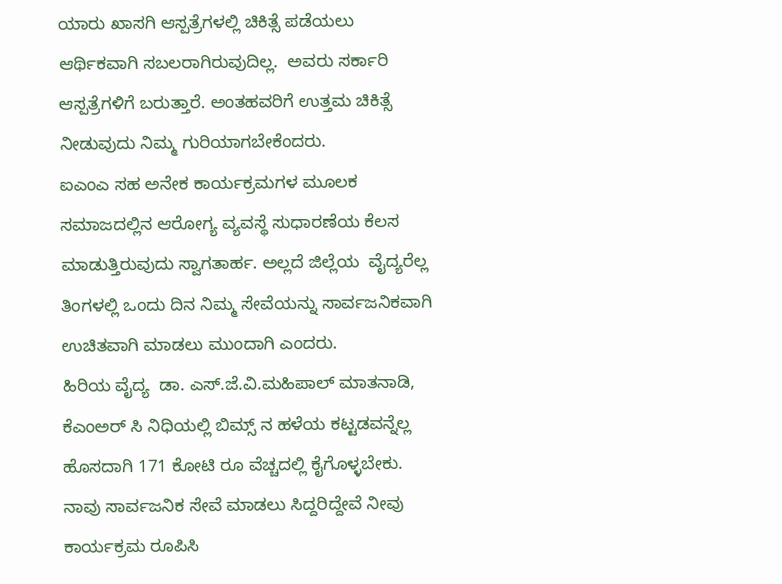ಯಾರು ಖಾಸಗಿ ಆಸ್ಪತ್ರೆಗಳಲ್ಲಿ ಚಿಕಿತ್ಸೆ ಪಡೆಯಲು ಆರ್ಥಿಕವಾಗಿ ಸಬಲರಾಗಿರುವುದಿಲ್ಲ.  ಅವರು ಸರ್ಕಾರಿ ಆಸ್ಪತ್ರೆಗಳಿಗೆ ಬರುತ್ತಾರೆ. ಅಂತಹವರಿಗೆ ಉತ್ತಮ ಚಿಕಿತ್ಸೆ ನೀಡುವುದು ನಿಮ್ಮ ಗುರಿಯಾಗಬೇಕೆಂದರು.
ಐಎಂಎ ಸಹ ಅನೇಕ ಕಾರ್ಯಕ್ರಮಗಳ‌ ಮೂಲಕ ಸಮಾಜದಲ್ಲಿನ ಆರೋಗ್ಯ ವ್ಯವಸ್ಥೆ ಸುಧಾರಣೆಯ ಕೆಲಸ ಮಾಡುತ್ತಿರುವುದು ಸ್ವಾಗತಾರ್ಹ. ಅಲ್ಲದೆ ಜಿಲ್ಲೆಯ  ವೈದ್ಯರೆಲ್ಲ  ತಿಂಗಳಲ್ಲಿ ಒಂದು ದಿನ ನಿಮ್ಮ ಸೇವೆಯನ್ನು ಸಾರ್ವಜನಿಕವಾಗಿ ಉಚಿತವಾಗಿ ಮಾಡಲು ಮುಂದಾಗಿ ಎಂದರು.
ಹಿರಿಯ ವೈದ್ಯ  ಡಾ. ಎಸ್.ಜೆ.ವಿ.ಮಹಿಪಾಲ್ ಮಾತನಾಡಿ, ಕೆಎಂಅರ್ ಸಿ ನಿಧಿಯಲ್ಲಿ ಬಿಮ್ಸ್ ನ ಹಳೆಯ ಕಟ್ಟಡವನ್ನೆಲ್ಲ ಹೊಸದಾಗಿ 171 ಕೋಟಿ ರೂ ವೆಚ್ಚದಲ್ಲಿ ಕೈಗೊಳ್ಳಬೇಕು. ನಾವು ಸಾರ್ವಜನಿಕ ಸೇವೆ ಮಾಡಲು ಸಿದ್ದರಿದ್ದೇವೆ ನೀವು ಕಾರ್ಯಕ್ರಮ ರೂಪಿಸಿ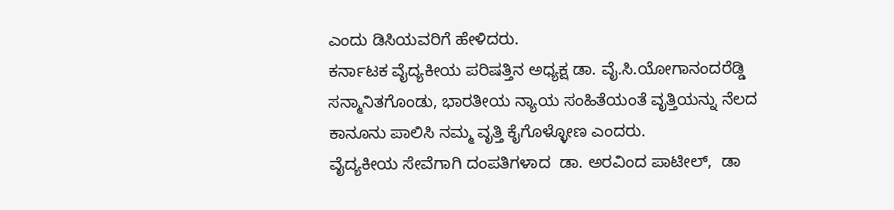ಎಂದು ಡಿಸಿಯವರಿಗೆ ಹೇಳಿದರು.
ಕರ್ನಾಟಕ ವೈದ್ಯಕೀಯ ಪರಿಷತ್ತಿನ ಅಧ್ಯಕ್ಷ ಡಾ. ವೈ.ಸಿ.ಯೋಗಾನಂದರೆಡ್ಡಿ ಸನ್ಮಾನಿತಗೊಂಡು, ಭಾರತೀಯ ನ್ಯಾಯ ಸಂಹಿತೆಯಂತೆ ವೃತ್ತಿಯನ್ನು ನೆಲದ ಕಾನೂನು ಪಾಲಿಸಿ ನಮ್ಮ ವೃತ್ತಿ ಕೈಗೊಳ್ಳೋಣ ಎಂದರು.
ವೈದ್ಯಕೀಯ ಸೇವೆಗಾಗಿ ದಂಪತಿಗಳಾದ  ಡಾ‌. ಅರವಿಂದ ಪಾಟೀಲ್,  ಡಾ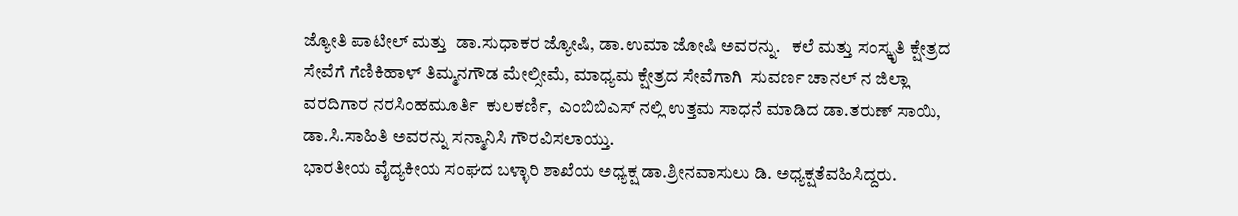ಜ್ಯೋತಿ ಪಾಟೀಲ್ ಮತ್ತು  ಡಾ.ಸುಧಾಕರ ಜ್ಯೋಷಿ, ಡಾ.ಉಮಾ ಜೋಷಿ ಅವರನ್ನು.   ಕಲೆ ಮತ್ತು ಸಂಸ್ಕೃತಿ ಕ್ಷೇತ್ರದ ಸೇವೆಗೆ ಗೆಣಿಕಿಹಾಳ್ ತಿಮ್ಮನಗೌಡ ಮೇಲ್ಸೀಮೆ, ಮಾಧ್ಯಮ ಕ್ಷೇತ್ರದ ಸೇವೆಗಾಗಿ  ಸುವರ್ಣ ಚಾನಲ್ ನ ಜಿಲ್ಲಾ ವರದಿಗಾರ ನರಸಿಂಹಮೂರ್ತಿ  ಕುಲಕರ್ಣಿ,  ಎಂಬಿಬಿಎಸ್ ನಲ್ಲಿ ಉತ್ತಮ ಸಾಧನೆ ಮಾಡಿದ ಡಾ‌.ತರುಣ್ ಸಾಯಿ, ಡಾ.ಸಿ.ಸಾಹಿತಿ ಅವರನ್ನು ಸನ್ಮಾನಿಸಿ ಗೌರವಿಸಲಾಯ್ತು.
ಭಾರತೀಯ ವೈದ್ಯಕೀಯ ಸಂಘದ ಬಳ್ಳಾರಿ ಶಾಖೆಯ ಅಧ್ಯಕ್ಷ ಡಾ.ಶ್ರೀನವಾಸುಲು ಡಿ. ಅಧ್ಯಕ್ಷತೆವಹಿಸಿದ್ದರು.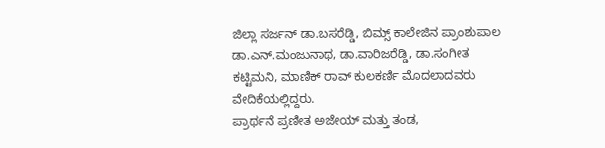ಜಿಲ್ಲಾ ಸರ್ಜನ್ ಡಾ.ಬಸರೆಡ್ಡಿ, ಬಿಮ್ಸ್ ಕಾಲೇಜಿನ ಪ್ರಾಂಶುಪಾಲ ಡಾ.ಎನ್.ಮಂಜುನಾಥ, ಡಾ.ವಾರಿಜರೆಡ್ಡಿ, ಡಾ.ಸಂಗೀತ ಕಟ್ಟಿಮನಿ, ಮಾಣಿಕ್ ರಾವ್ ಕುಲಕರ್ಣಿ ಮೊದಲಾದವರು ವೇದಿಕೆಯಲ್ಲಿದ್ದರು.
ಪ್ರಾರ್ಥನೆ ಪ್ರಣೀತ ಅಜೇಯ್ ಮತ್ತು ತಂಡ,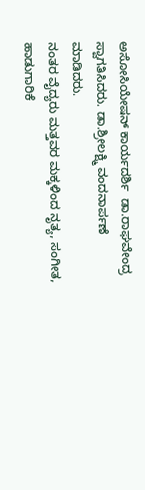ಅಸೋಸಿಯೇಷನ್ ಕಾರ್ಯದರ್ಶಿ  ಡಾ.ರಾಘವೇಂದ್ರ ಸ್ವಾಗತಿಸಿದರು. ಡಾ.ಶ್ರೀಲಕ್ಷ್ಮಿ ವಂದನಾರ್ಪಣೆ ಮಾಡಿದರು.
ನಂತರ ವೈದ್ಯರು ಮತ್ತವರ ಮಕ್ಕಳಿಂದ ನೃತ್ಯ, ಸಂಗೀತ, ಹಾಡುಗಾರಿಕೆ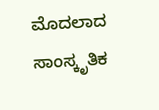ಮೊದಲಾದ ಸಾಂಸ್ಕೃತಿಕ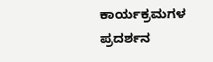ಕಾರ್ಯಕ್ರಮಗಳ ಪ್ರದರ್ಶನ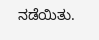ನಡೆಯಿತು.